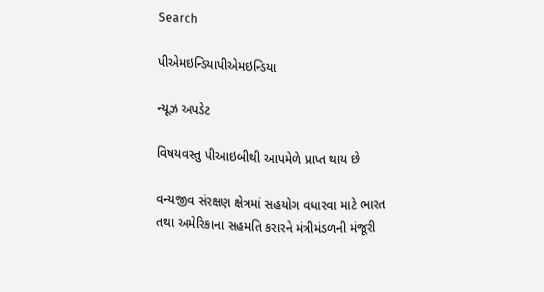Search

પીએમઇન્ડિયાપીએમઇન્ડિયા

ન્યૂઝ અપડેટ

વિષયવસ્તુ પીઆઇબીથી આપમેળે પ્રાપ્ત થાય છે

વન્યજીવ સંરક્ષણ ક્ષેત્રમાં સહયોગ વધારવા માટે ભારત તથા અમેરિકાના સહમતિ કરારને મંત્રીમંડળની મંજૂરી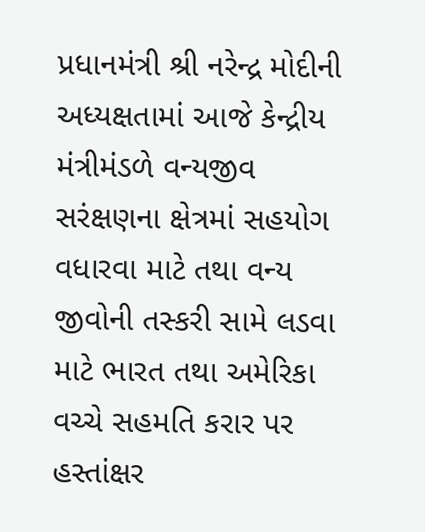પ્રધાનમંત્રી શ્રી નરેન્દ્ર મોદીની અધ્યક્ષતામાં આજે કેન્દ્રીય મંત્રીમંડળે વન્યજીવ સરંક્ષણના ક્ષેત્રમાં સહયોગ વધારવા માટે તથા વન્ય જીવોની તસ્કરી સામે લડવા માટે ભારત તથા અમેરિકા વચ્ચે સહમતિ કરાર પર હસ્તાંક્ષર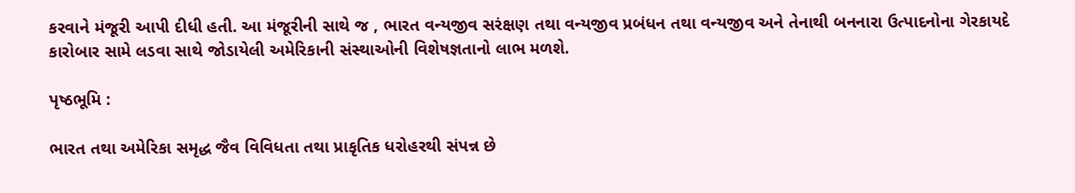કરવાને મંજૂરી આપી દીધી હતી. આ મંજૂરીની સાથે જ , ભારત વન્યજીવ સરંક્ષણ તથા વન્યજીવ પ્રબંધન તથા વન્યજીવ અને તેનાથી બનનારા ઉત્પાદનોના ગેરકાયદે કારોબાર સામે લડવા સાથે જોડાયેલી અમેરિકાની સંસ્થાઓની વિશેષજ્ઞતાનો લાભ મળશે.

પૃષ્ઠભૂમિ :

ભારત તથા અમેરિકા સમૃદ્ધ જૈવ વિવિધતા તથા પ્રાકૃતિક ધરોહરથી સંપન્ન છે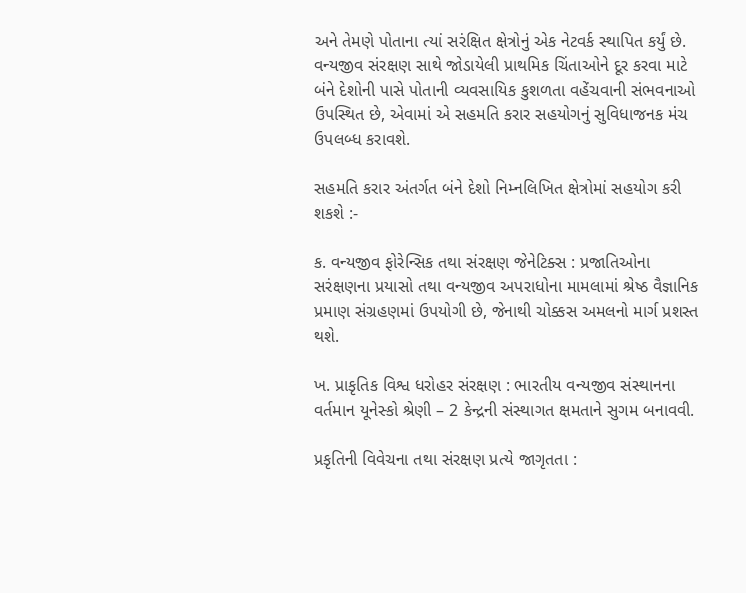અને તેમણે પોતાના ત્યાં સરંક્ષિત ક્ષેત્રોનું એક નેટવર્ક સ્થાપિત કર્યું છે. વન્યજીવ સંરક્ષણ સાથે જોડાયેલી પ્રાથમિક ચિંતાઓને દૂર કરવા માટે બંને દેશોની પાસે પોતાની વ્યવસાયિક કુશળતા વહેંચવાની સંભવનાઓ ઉપસ્થિત છે, એવામાં એ સહમતિ કરાર સહયોગનું સુવિધાજનક મંચ ઉપલબ્ધ કરાવશે.

સહમતિ કરાર અંતર્ગત બંને દેશો નિમ્નલિખિત ક્ષેત્રોમાં સહયોગ કરી શકશે :-

ક. વન્યજીવ ફોરેન્સિક તથા સંરક્ષણ જેનેટિક્સ : પ્રજાતિઓના સરંક્ષણના પ્રયાસો તથા વન્યજીવ અપરાધોના મામલામાં શ્રેષ્ઠ વૈજ્ઞાનિક પ્રમાણ સંગ્રહણમાં ઉપયોગી છે, જેનાથી ચોક્કસ અમલનો માર્ગ પ્રશસ્ત થશે.

ખ. પ્રાકૃતિક વિશ્વ ધરોહર સંરક્ષણ : ભારતીય વન્યજીવ સંસ્થાનના વર્તમાન યૂનેસ્કો શ્રેણી – 2 કેન્દ્રની સંસ્થાગત ક્ષમતાને સુગમ બનાવવી.

પ્રકૃતિની વિવેચના તથા સંરક્ષણ પ્રત્યે જાગૃતતા :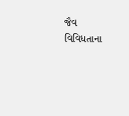જૈવ વિવિધતાના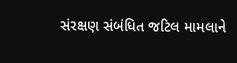સંરક્ષણ સંબંધિત જટિલ મામલાને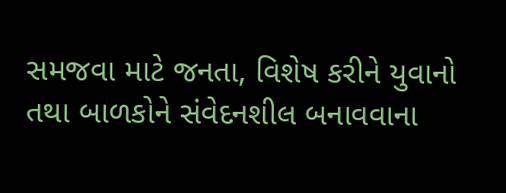સમજવા માટે જનતા, વિશેષ કરીને યુવાનો તથા બાળકોને સંવેદનશીલ બનાવવાના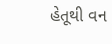હેતૂથી વન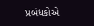પ્રબંધકોએ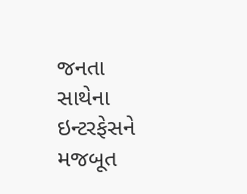જનતા સાથેના ઇન્ટરફેસને મજબૂત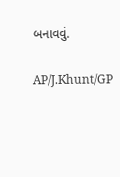બનાવવું.

AP/J.Khunt/GP